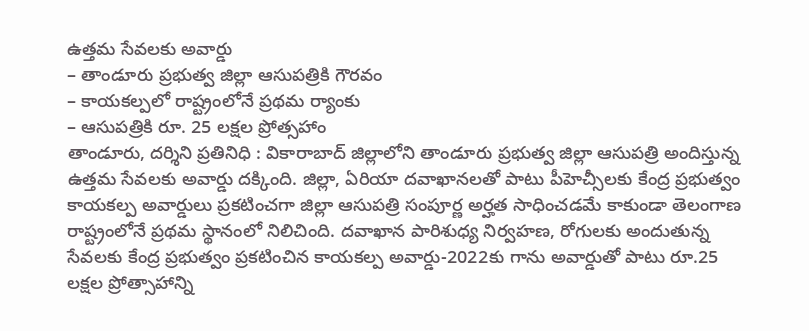ఉత్తమ సేవలకు అవార్డు
– తాండూరు ప్రభుత్వ జిల్లా ఆసుపత్రికి గౌరవం
– కాయకల్పలో రాష్ట్రంలోనే ప్రథమ ర్యాంకు
– ఆసుపత్రికి రూ. 25 లక్షల ప్రోత్సహాం
తాండూరు, దర్శిని ప్రతినిధి : వికారాబాద్ జిల్లాలోని తాండూరు ప్రభుత్వ జిల్లా ఆసుపత్రి అందిస్తున్న ఉత్తమ సేవలకు అవార్డు దక్కింది. జిల్లా, ఏరియా దవాఖానలతో పాటు పీహెచ్సీలకు కేంద్ర ప్రభుత్వం కాయకల్ప అవార్డులు ప్రకటించగా జిల్లా ఆసుపత్రి సంపూర్ణ అర్హత సాధించడమే కాకుండా తెలంగాణ రాష్ట్రంలోనే ప్రథమ స్థానంలో నిలిచింది. దవాఖాన పారిశుధ్య నిర్వహణ, రోగులకు అందుతున్న సేవలకు కేంద్ర ప్రభుత్వం ప్రకటించిన కాయకల్ప అవార్డు-2022కు గాను అవార్డుతో పాటు రూ.25 లక్షల ప్రోత్సాహాన్ని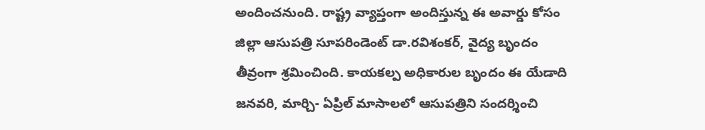అందించనుంది. రాష్ట్ర వ్యాప్తంగా అందిస్తున్న ఈ అవార్డు కోసం జిల్లా ఆసుపత్రి సూపరిండెంట్ డా.రవిశంకర్, వైద్య బృందం తీవ్రంగా శ్రమించింది. కాయకల్ప అధికారుల బృందం ఈ యేడాది జనవరి, మార్చి- ఏప్రిల్ మాసాలలో ఆసుపత్రిని సందర్శించి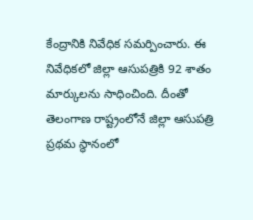కేంద్రానికి నివేధిక సమర్పించారు. ఈ నివేధికలో జిల్లా ఆసుపత్రికి 92 శాతం మార్కులను సాధించింది. దీంతో తెలంగాణ రాష్ట్రంలోనే జిల్లా ఆసుపత్రి ప్రథమ స్థానంలో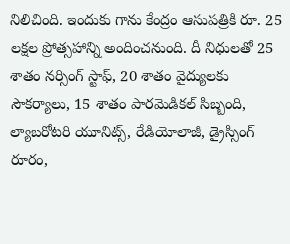నిలిచింది. ఇందుకు గాను కేంద్రం ఆసుపత్రికి రూ. 25 లక్షల ప్రోత్సహాన్ని అందించనుంది. దీ నిధులతో 25 శాతం నర్సింగ్ స్టాఫ్, 20 శాతం వైద్యులకు సౌకర్యాలు, 15 శాతం పారమెడికల్ సిబ్బంది, ల్యాబరోటరి యూనిట్స్, రేడియోలాజీ, డ్రైస్సింగ్ రూరం,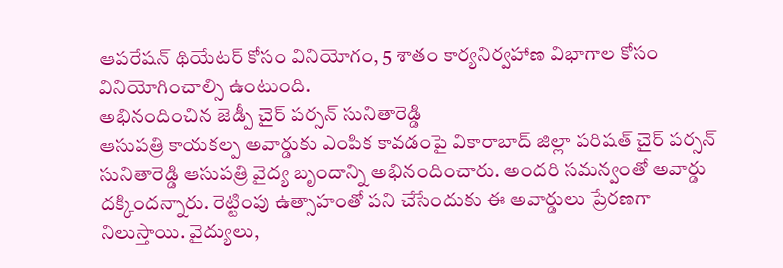ఆపరేషన్ థియేటర్ కోసం వినియోగం, 5 శాతం కార్యనిర్వహాణ విభాగాల కోసం వినియోగించాల్సి ఉంటుంది.
అభినందించిన జెడ్పీ చైర్ పర్సన్ సునితారెడ్డి
ఆసుపత్రి కాయకల్ప అవార్డుకు ఎంపిక కావడంపై వికారాబాద్ జిల్లా పరిషత్ చైర్ పర్సన్ సునితారెడ్డి ఆసుపత్రి వైద్య బృందాన్ని అభినందించారు. అందరి సమన్వంతో అవార్డు దక్కిందన్నారు. రెట్టింపు ఉత్సాహంతో పని చేసేందుకు ఈ అవార్డులు ప్రేరణగా నిలుస్తాయి. వైద్యులు,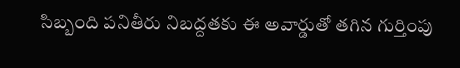సిబ్బంది పనితీరు నిబద్దతకు ఈ అవార్డుతో తగిన గుర్తింపు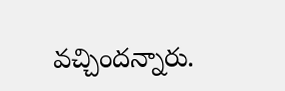వచ్చిందన్నారు.